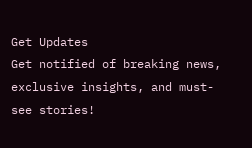Get Updates
Get notified of breaking news, exclusive insights, and must-see stories!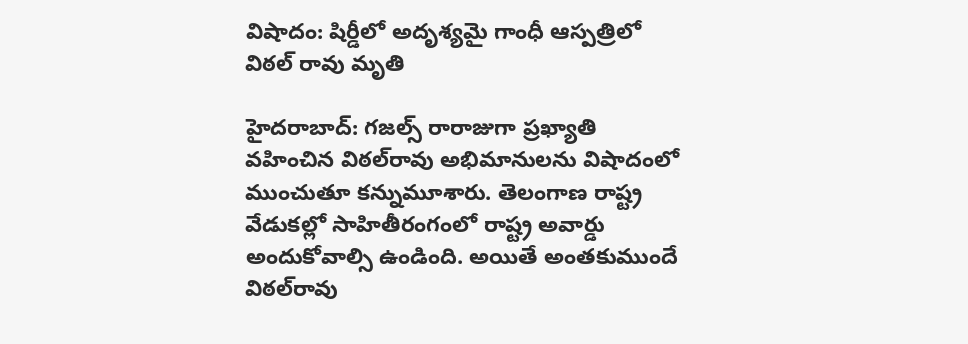విషాదం: షిర్డీలో అదృశ్యమై గాంధీ ఆస్పత్రిలో విఠల్ రావు మృతి

హైదరాబాద్: గజల్స్ రారాజుగా ప్రఖ్యాతి వహించిన విఠల్‌రావు అభిమానులను విషాదంలో ముంచుతూ కన్నుమూశారు. తెలంగాణ రాష్ట్ర వేడుకల్లో సాహితీరంగంలో రాష్ట్ర అవార్డు అందుకోవాల్సి ఉండింది. అయితే అంతకుముందే విఠల్‌రావు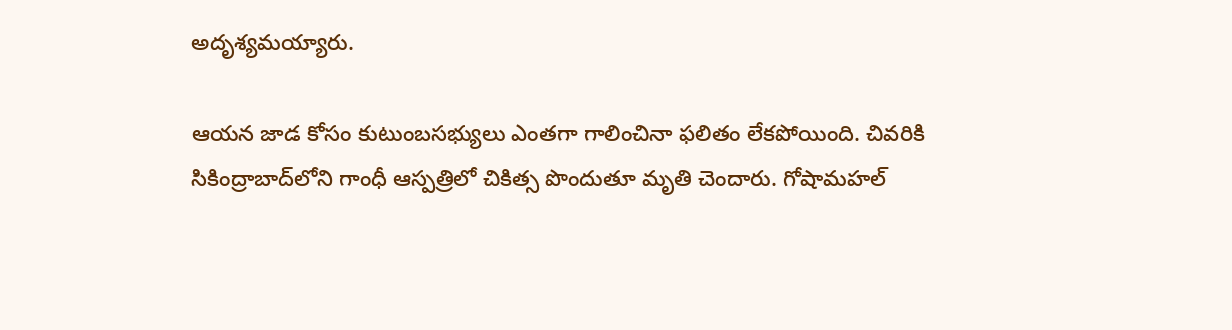అదృశ్యమయ్యారు.

ఆయన జాడ కోసం కుటుంబసభ్యులు ఎంతగా గాలించినా ఫలితం లేకపోయింది. చివరికి సికింద్రాబాద్‌లోని గాంధీ ఆస్పత్రిలో చికిత్స పొందుతూ మృతి చెందారు. గోషామహల్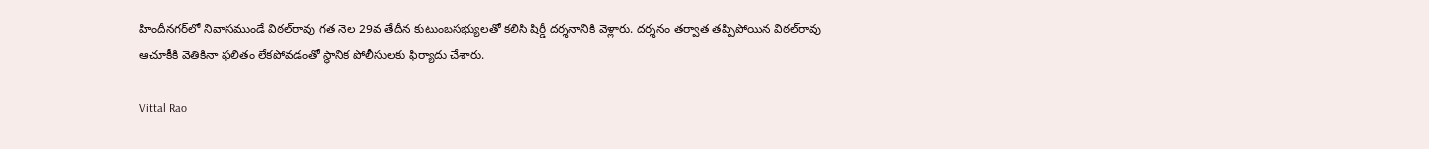హిందీనగర్‌లో నివాసముండే విఠల్‌రావు గత నెల 29వ తేదీన కుటుంబసభ్యులతో కలిసి షిర్డీ దర్శనానికి వెళ్లారు. దర్శనం తర్వాత తప్పిపోయిన విఠల్‌రావు ఆచూకీకి వెతికినా ఫలితం లేకపోవడంతో స్థానిక పోలీసులకు ఫిర్యాదు చేశారు.

Vittal Rao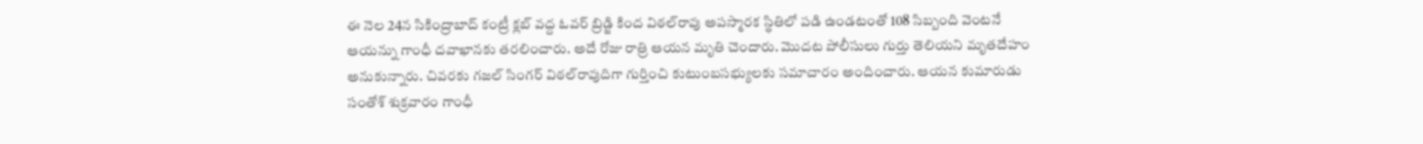ఈ నెల 24న సికింద్రాబాద్ కంట్రీ క్లబ్‌ వద్ద ఓవర్ బ్రిడ్జి కింద విఠల్‌రావు అపస్మారక స్థితిలో పడి ఉండటంతో 108 సిబ్బంది వెంటనే ఆయన్ను గాంధీ దవాఖానకు తరలించారు. అదే రోజు రాత్రి ఆయన మృతి చెందారు. మొదట పోలీసులు గుర్తు తెలియని మృతదేహం అనుకున్నారు. చివరకు గజల్ సింగర్ విఠల్‌రావుదిగా గుర్తించి కుటుంబసభ్యులకు సమాచారం అందించారు. ఆయన కుమారుడు సంతోశ్ శుక్రవారం గాంధీ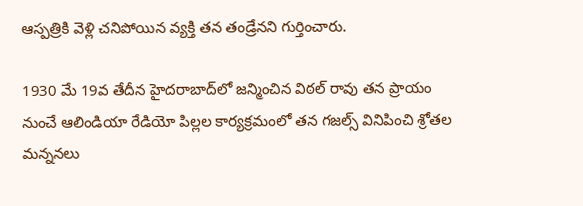ఆస్పత్రికి వెళ్లి చనిపోయిన వ్యక్తి తన తండ్రేనని గుర్తించారు.

1930 మే 19వ తేదీన హైదరాబాద్‌లో జన్మించిన విఠల్ రావు తన ప్రాయం నుంచే ఆలిండియా రేడియో పిల్లల కార్యక్రమంలో తన గజల్స్ వినిపించి శ్రోతల మన్ననలు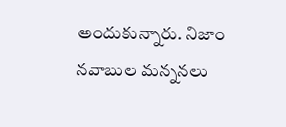అందుకున్నారు. నిజాం నవాబుల మన్ననలు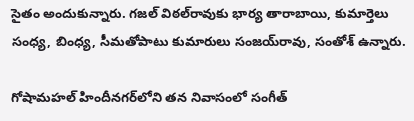సైతం అందుకున్నారు. గజల్ విఠల్‌రావుకు భార్య తారాబాయి, కుమార్తెలు సంధ్య, బింధ్య, సీమతోపాటు కుమారులు సంజయ్‌రావు, సంతోశ్ ఉన్నారు.

గోషామహల్ హిందీనగర్‌లోని తన నివాసంలో సంగీత్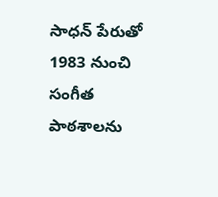సాధన్ పేరుతో 1983 నుంచి సంగీత పాఠశాలను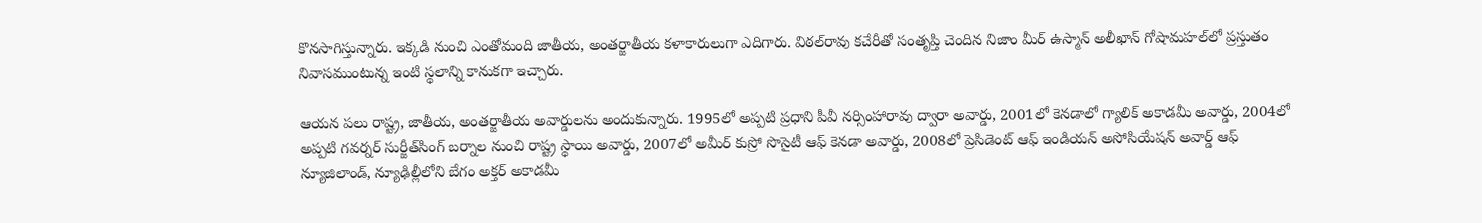కొనసాగిస్తున్నారు. ఇక్కడి నుంచి ఎంతోమంది జాతీయ, అంతర్జాతీయ కళాకారులుగా ఎదిగారు. విఠల్‌రావు కచేరీతో సంతృప్తి చెందిన నిజాం మీర్ ఉస్మాన్ అలీఖాన్ గోషామహల్‌లో ప్రస్తుతం నివాసముంటున్న ఇంటి స్థలాన్ని కానుకగా ఇచ్చారు.

ఆయన పలు రాష్ట్ర, జాతీయ, అంతర్జాతీయ అవార్డులను అందుకున్నారు. 1995లో అప్పటి ప్రధాని పీవీ నర్సింహారావు ద్వారా అవార్డు, 2001లో కెనడాలో గ్యాలిక్ అకాడమీ అవార్డు, 2004లో అప్పటి గవర్నర్ సుర్జీత్‌సింగ్ బర్నాల నుంచి రాష్ట్ర స్థాయి అవార్డు, 2007లో అమీర్ కుస్రో సొసైటీ ఆఫ్ కెనడా అవార్డు, 2008లో ప్రెసిడెంట్ ఆఫ్ ఇండియన్ అసోసియేషన్ అవార్డ్ ఆఫ్ న్యూజిలాండ్, న్యూఢిల్లీలోని బేగం అక్తర్ అకాడమీ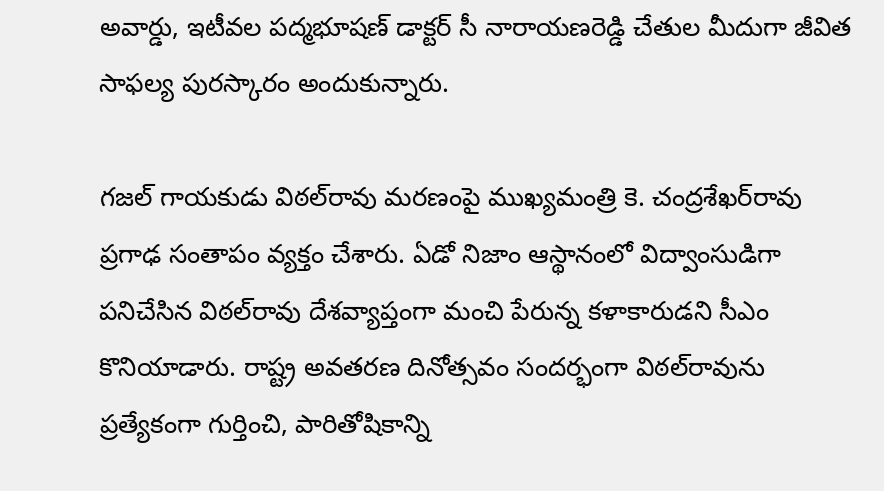అవార్డు, ఇటీవల పద్మభూషణ్ డాక్టర్ సీ నారాయణరెడ్డి చేతుల మీదుగా జీవిత సాఫల్య పురస్కారం అందుకున్నారు.

గజల్ గాయకుడు విఠల్‌రావు మరణంపై ముఖ్యమంత్రి కె. చంద్రశేఖర్‌రావు ప్రగాఢ సంతాపం వ్యక్తం చేశారు. ఏడో నిజాం ఆస్థానంలో విద్వాంసుడిగా పనిచేసిన విఠల్‌రావు దేశవ్యాప్తంగా మంచి పేరున్న కళాకారుడని సీఎం కొనియాడారు. రాష్ట్ర అవతరణ దినోత్సవం సందర్భంగా విఠల్‌రావును ప్రత్యేకంగా గుర్తించి, పారితోషికాన్ని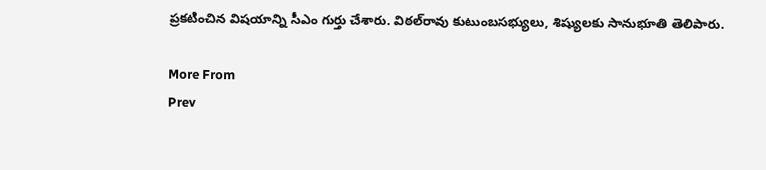ప్రకటించిన విషయాన్ని సీఎం గుర్తు చేశారు. విఠల్‌రావు కుటుంబసభ్యులు, శిష్యులకు సానుభూతి తెలిపారు.

More From
Prev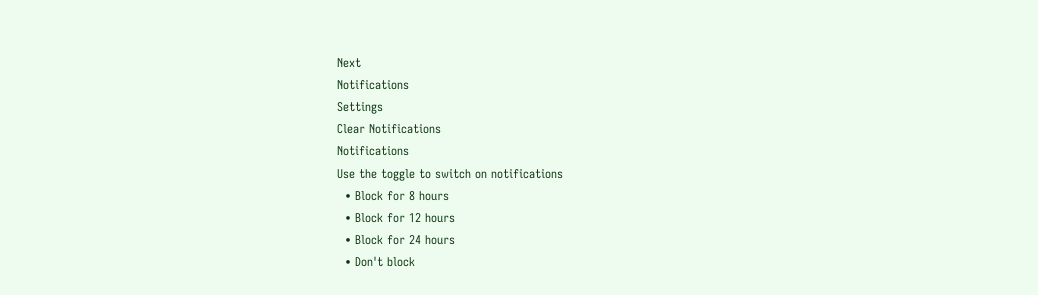Next
Notifications
Settings
Clear Notifications
Notifications
Use the toggle to switch on notifications
  • Block for 8 hours
  • Block for 12 hours
  • Block for 24 hours
  • Don't block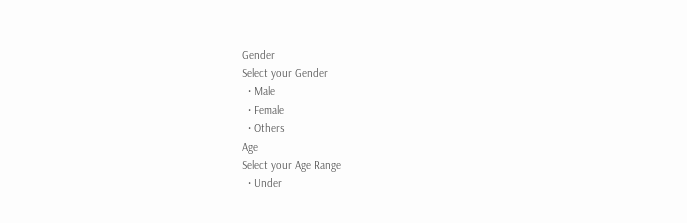Gender
Select your Gender
  • Male
  • Female
  • Others
Age
Select your Age Range
  • Under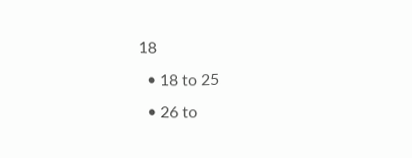18
  • 18 to 25
  • 26 to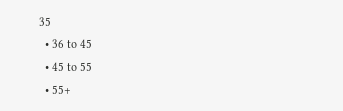35
  • 36 to 45
  • 45 to 55
  • 55+